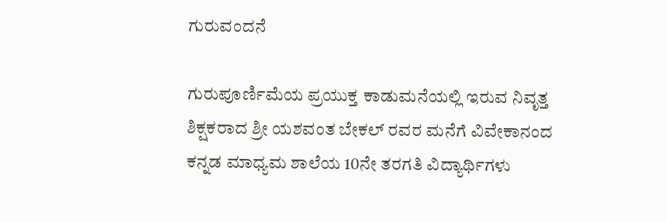ಗುರುವಂದನೆ

ಗುರುಪೂರ್ಣಿಮೆಯ ಪ್ರಯುಕ್ತ ಕಾಡುಮನೆಯಲ್ಲಿ ಇರುವ ನಿವೃತ್ತ ಶಿಕ್ಷಕರಾದ ಶ್ರೀ ಯಶವಂತ ಬೇಕಲ್ ರವರ ಮನೆಗೆ ವಿವೇಕಾನಂದ ಕನ್ನಡ ಮಾಧ್ಯಮ ಶಾಲೆಯ 10ನೇ ತರಗತಿ ವಿದ್ಯಾರ್ಥಿಗಳು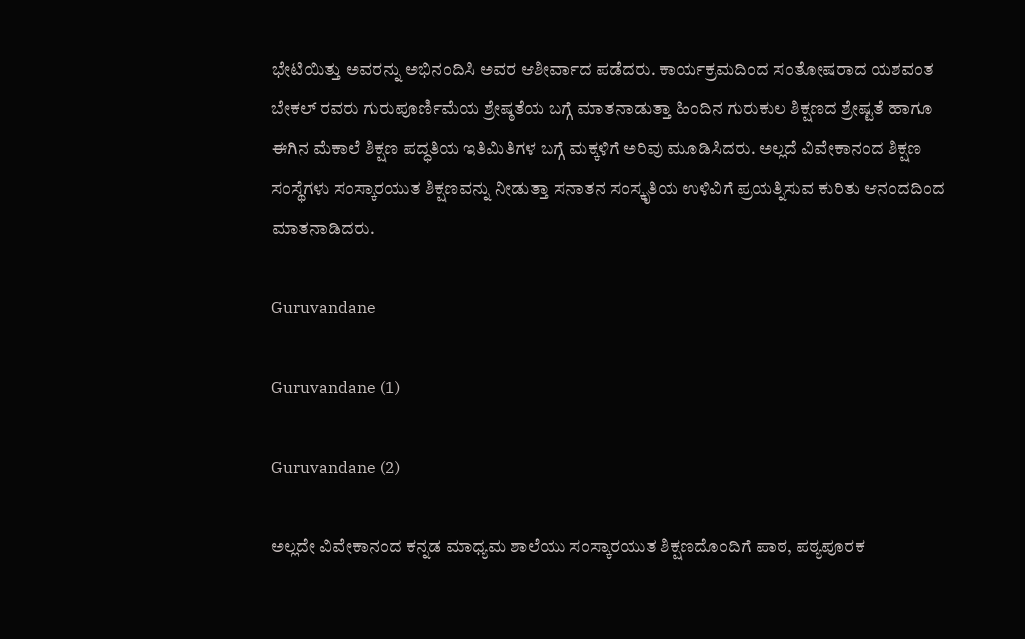ಭೇಟಿಯಿತ್ತು ಅವರನ್ನು ಅಭಿನಂದಿಸಿ ಅವರ ಆಶೀರ್ವಾದ ಪಡೆದರು. ಕಾರ್ಯಕ್ರಮದಿಂದ ಸಂತೋಷರಾದ ಯಶವಂತ ಬೇಕಲ್ ರವರು ಗುರುಪೂರ್ಣಿಮೆಯ ಶ್ರೇಷ್ಠತೆಯ ಬಗ್ಗೆ ಮಾತನಾಡುತ್ತಾ ಹಿಂದಿನ ಗುರುಕುಲ ಶಿಕ್ಷಣದ ಶ್ರೇಷ್ಟತೆ ಹಾಗೂ ಈಗಿನ ಮೆಕಾಲೆ ಶಿಕ್ಷಣ ಪದ್ಧತಿಯ ಇತಿಮಿತಿಗಳ ಬಗ್ಗೆ ಮಕ್ಕಳಿಗೆ ಅರಿವು ಮೂಡಿಸಿದರು. ಅಲ್ಲದೆ ವಿವೇಕಾನಂದ ಶಿಕ್ಷಣ ಸಂಸ್ಥೆಗಳು ಸಂಸ್ಕಾರಯುತ ಶಿಕ್ಷಣವನ್ನು ನೀಡುತ್ತಾ ಸನಾತನ ಸಂಸ್ಕೃತಿಯ ಉಳಿವಿಗೆ ಪ್ರಯತ್ನಿಸುವ ಕುರಿತು ಆನಂದದಿಂದ ಮಾತನಾಡಿದರು.

Guruvandane

Guruvandane (1)

Guruvandane (2)

ಅಲ್ಲದೇ ವಿವೇಕಾನಂದ ಕನ್ನಡ ಮಾಧ್ಯಮ ಶಾಲೆಯು ಸಂಸ್ಕಾರಯುತ ಶಿಕ್ಷಣದೊಂದಿಗೆ ಪಾಠ, ಪಠ್ಯಪೂರಕ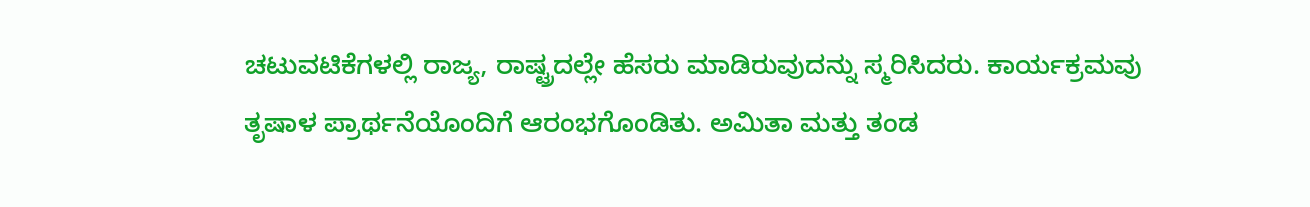ಚಟುವಟಿಕೆಗಳಲ್ಲಿ ರಾಜ್ಯ, ರಾಷ್ಟ್ರದಲ್ಲೇ ಹೆಸರು ಮಾಡಿರುವುದನ್ನು ಸ್ಮರಿಸಿದರು. ಕಾರ್ಯಕ್ರಮವು ತೃಷಾಳ ಪ್ರಾರ್ಥನೆಯೊಂದಿಗೆ ಆರಂಭಗೊಂಡಿತು. ಅಮಿತಾ ಮತ್ತು ತಂಡ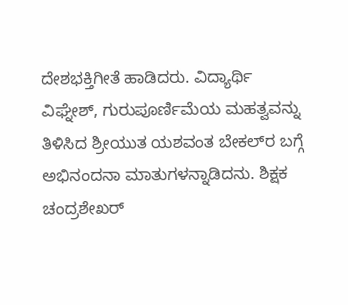ದೇಶಭಕ್ತಿಗೀತೆ ಹಾಡಿದರು. ವಿದ್ಯಾರ್ಥಿ ವಿಘ್ನೇಶ್, ಗುರುಪೂರ್ಣಿಮೆಯ ಮಹತ್ವವನ್ನು ತಿಳಿಸಿದ ಶ್ರೀಯುತ ಯಶವಂತ ಬೇಕಲ್‌ರ ಬಗ್ಗೆ ಅಭಿನಂದನಾ ಮಾತುಗಳನ್ನಾಡಿದನು. ಶಿಕ್ಷಕ ಚಂದ್ರಶೇಖರ್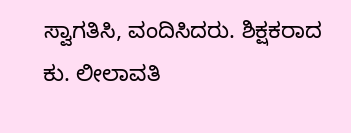ಸ್ವಾಗತಿಸಿ, ವಂದಿಸಿದರು. ಶಿಕ್ಷಕರಾದ ಕು. ಲೀಲಾವತಿ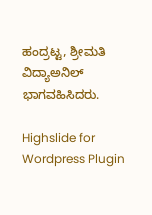ಹಂದ್ರಟ್ಟ, ಶ್ರೀಮತಿ ವಿದ್ಯಾಅನಿಲ್ ಭಾಗವಹಿಸಿದರು.

Highslide for Wordpress Plugin